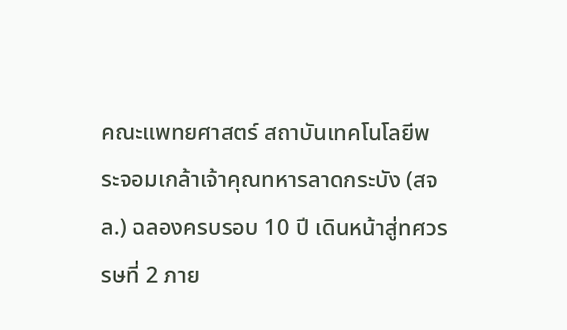คณะแพทยศาสตร์ สถาบันเทคโนโลยีพระจอมเกล้าเจ้าคุณทหารลาดกระบัง (สจล.) ฉลองครบรอบ 10 ปี เดินหน้าสู่ทศวรรษที่ 2 ภาย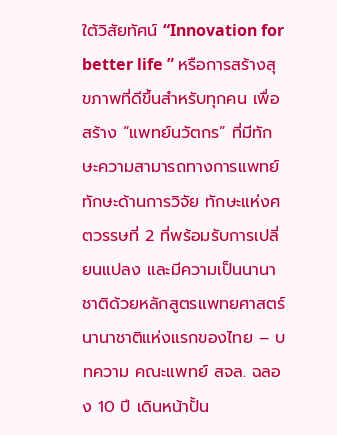ใต้วิสัยทัศน์ “Innovation for better life ” หรือการสร้างสุขภาพที่ดีขึ้นสำหรับทุกคน เพื่อสร้าง “แพทย์นวัตกร” ที่มีทักษะความสามารถทางการแพทย์ ทักษะด้านการวิจัย ทักษะแห่งศตวรรษที่ 2 ที่พร้อมรับการเปลี่ยนแปลง และมีความเป็นนานาชาติด้วยหลักสูตรแพทยศาสตร์นานาชาติแห่งแรกของไทย – บทความ คณะแพทย์ สจล. ฉลอง 10 ปี เดินหน้าปั้น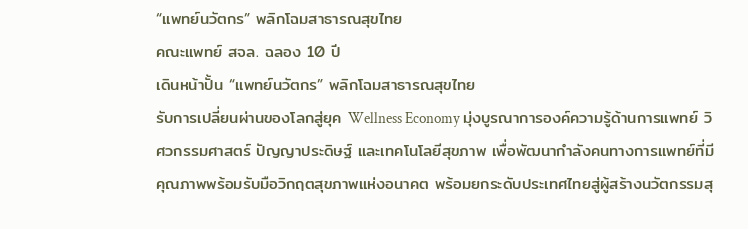“แพทย์นวัตกร” พลิกโฉมสาธารณสุขไทย
คณะแพทย์ สจล. ฉลอง 10 ปี
เดินหน้าปั้น “แพทย์นวัตกร” พลิกโฉมสาธารณสุขไทย
รับการเปลี่ยนผ่านของโลกสู่ยุค Wellness Economy มุ่งบูรณาการองค์ความรู้ด้านการแพทย์ วิศวกรรมศาสตร์ ปัญญาประดิษฐ์ และเทคโนโลยีสุขภาพ เพื่อพัฒนากำลังคนทางการแพทย์ที่มีคุณภาพพร้อมรับมือวิกฤตสุขภาพแห่งอนาคต พร้อมยกระดับประเทศไทยสู่ผู้สร้างนวัตกรรมสุ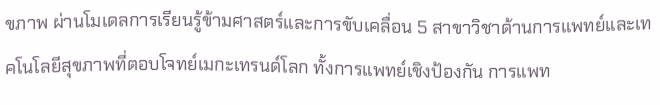ขภาพ ผ่านโมเดลการเรียนรู้ข้ามศาสตร์และการขับเคลื่อน 5 สาขาวิชาด้านการแพทย์และเทคโนโลยีสุขภาพที่ตอบโจทย์เมกะเทรนด์โลก ทั้งการแพทย์เชิงป้องกัน การแพท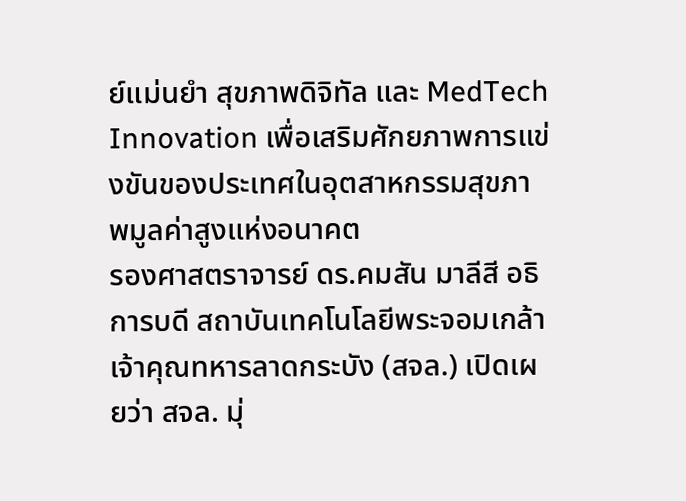ย์แม่นยำ สุขภาพดิจิทัล และ MedTech Innovation เพื่อเสริมศักยภาพการแข่งขันของประเทศในอุตสาหกรรมสุขภาพมูลค่าสูงแห่งอนาคต
รองศาสตราจารย์ ดร.คมสัน มาลีสี อธิการบดี สถาบันเทคโนโลยีพระจอมเกล้าเจ้าคุณทหารลาดกระบัง (สจล.) เปิดเผยว่า สจล. มุ่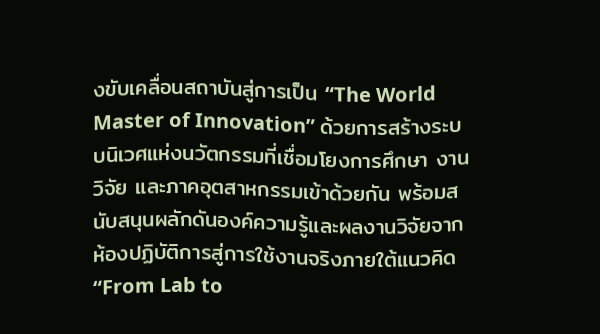งขับเคลื่อนสถาบันสู่การเป็น “The World Master of Innovation” ด้วยการสร้างระบบนิเวศแห่งนวัตกรรมที่เชื่อมโยงการศึกษา งานวิจัย และภาคอุตสาหกรรมเข้าด้วยกัน พร้อมสนับสนุนผลักดันองค์ความรู้และผลงานวิจัยจากห้องปฏิบัติการสู่การใช้งานจริงภายใต้แนวคิด “From Lab to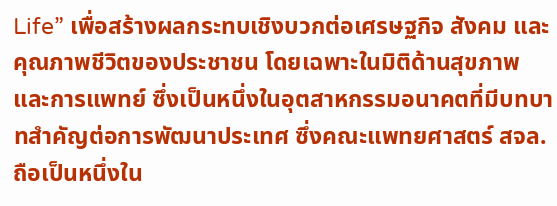Life” เพื่อสร้างผลกระทบเชิงบวกต่อเศรษฐกิจ สังคม และคุณภาพชีวิตของประชาชน โดยเฉพาะในมิติด้านสุขภาพและการแพทย์ ซึ่งเป็นหนึ่งในอุตสาหกรรมอนาคตที่มีบทบาทสำคัญต่อการพัฒนาประเทศ ซึ่งคณะแพทยศาสตร์ สจล. ถือเป็นหนึ่งใน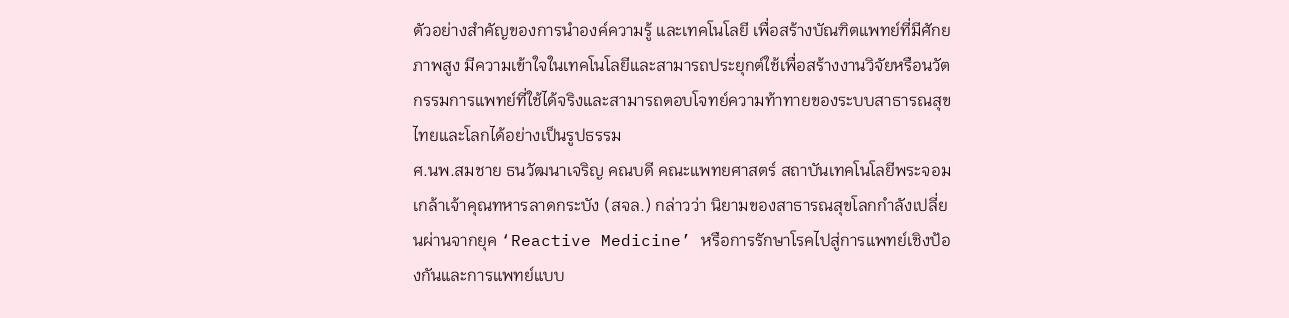ตัวอย่างสำคัญของการนำองค์ความรู้ และเทคโนโลยี เพื่อสร้างบัณฑิตแพทย์ที่มีศักยภาพสูง มีความเข้าใจในเทคโนโลยีและสามารถประยุกต์ใช้เพื่อสร้างงานวิจัยหรือนวัตกรรมการแพทย์ที่ใช้ได้จริงและสามารถตอบโจทย์ความท้าทายของระบบสาธารณสุขไทยและโลกได้อย่างเป็นรูปธรรม
ศ.นพ.สมชาย ธนวัฒนาเจริญ คณบดี คณะแพทยศาสตร์ สถาบันเทคโนโลยีพระจอมเกล้าเจ้าคุณทหารลาดกระบัง (สจล.) กล่าวว่า นิยามของสาธารณสุขโลกกำลังเปลี่ยนผ่านจากยุค ‘Reactive Medicine’ หรือการรักษาโรคไปสู่การแพทย์เชิงป้องกันและการแพทย์แบบ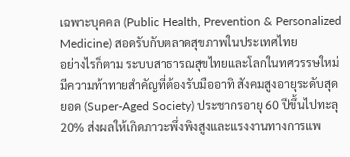เฉพาะบุคคล (Public Health, Prevention & Personalized Medicine) สอดรับกับตลาดสุขภาพในประเทศไทย
อย่างไรก็ตาม ระบบสาธารณสุขไทยและโลกในทศวรรษใหม่มีความท้าทายสำคัญที่ต้องรับมืออาทิ สังคมสูงอายุระดับสุดยอด (Super-Aged Society) ประชากรอายุ 60 ปีขึ้นไปทะลุ 20% ส่งผลให้เกิดภาวะพึ่งพิงสูงและแรงงานทางการแพ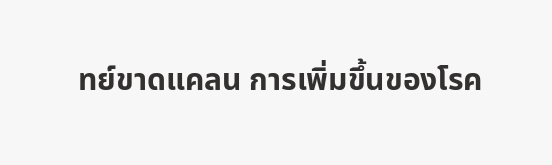ทย์ขาดแคลน การเพิ่มขึ้นของโรค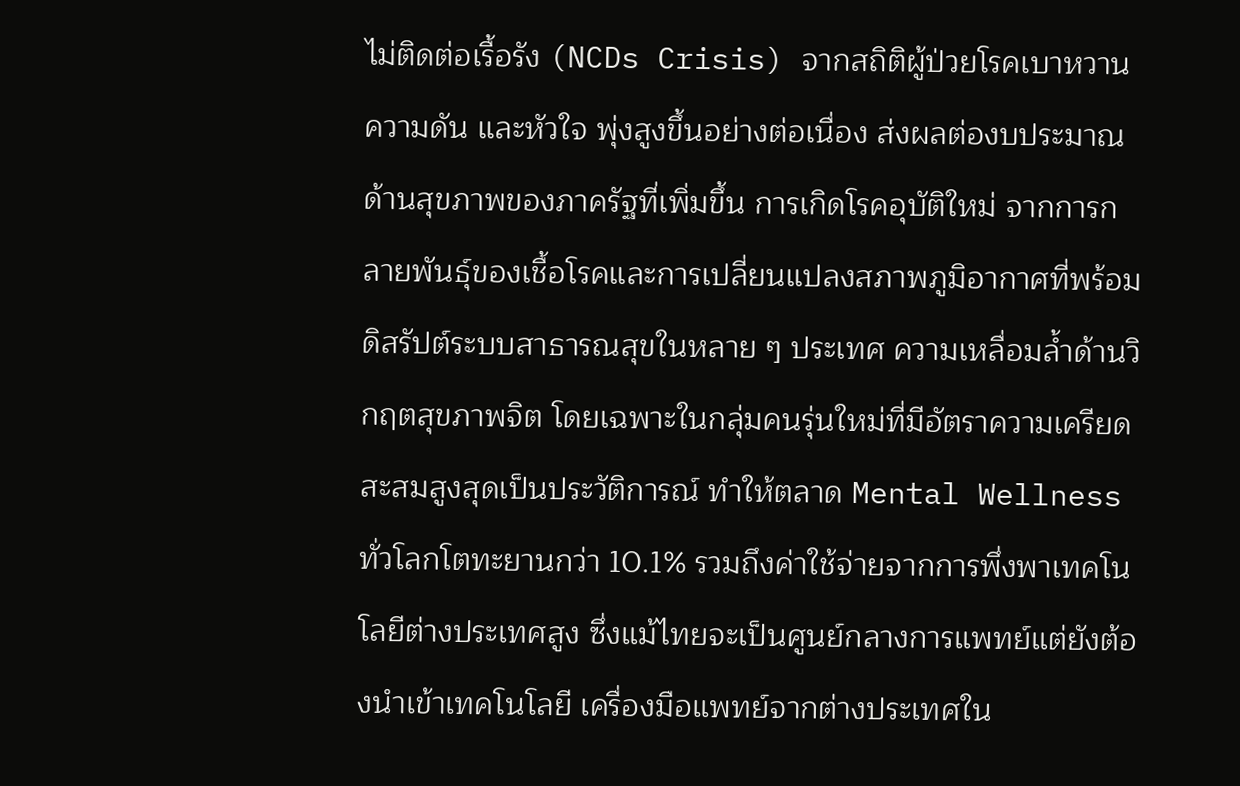ไม่ติดต่อเรื้อรัง (NCDs Crisis) จากสถิติผู้ป่วยโรคเบาหวาน ความดัน และหัวใจ พุ่งสูงขึ้นอย่างต่อเนื่อง ส่งผลต่องบประมาณด้านสุขภาพของภาครัฐที่เพิ่มขึ้น การเกิดโรคอุบัติใหม่ จากการกลายพันธุ์ของเชื้อโรคและการเปลี่ยนแปลงสภาพภูมิอากาศที่พร้อมดิสรัปต์ระบบสาธารณสุขในหลาย ๆ ประเทศ ความเหลื่อมล้ำด้านวิกฤตสุขภาพจิต โดยเฉพาะในกลุ่มคนรุ่นใหม่ที่มีอัตราความเครียดสะสมสูงสุดเป็นประวัติการณ์ ทำให้ตลาด Mental Wellness ทั่วโลกโตทะยานกว่า 10.1% รวมถึงค่าใช้จ่ายจากการพึ่งพาเทคโนโลยีต่างประเทศสูง ซึ่งแม้ไทยจะเป็นศูนย์กลางการแพทย์แต่ยังต้องนำเข้าเทคโนโลยี เครื่องมือแพทย์จากต่างประเทศใน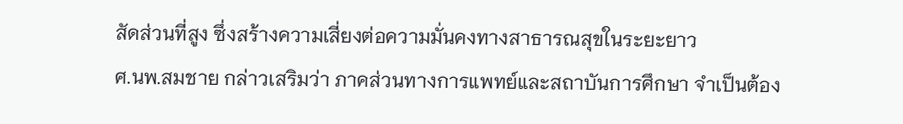สัดส่วนที่สูง ซึ่งสร้างความเสี่ยงต่อความมั่นคงทางสาธารณสุขในระยะยาว
ศ.นพ.สมชาย กล่าวเสริมว่า ภาคส่วนทางการแพทย์และสถาบันการศึกษา จำเป็นต้อง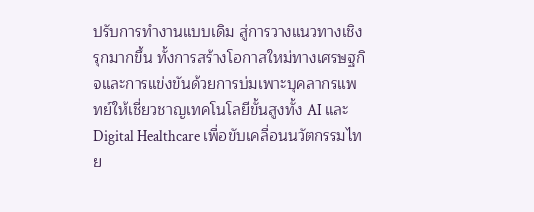ปรับการทำงานแบบเดิม สู่การวางแนวทางเชิงรุกมากขึ้น ทั้งการสร้างโอกาสใหม่ทางเศรษฐกิจและการแข่งขันด้วยการบ่มเพาะบุคลากรแพทย์ให้เชี่ยวชาญเทคโนโลยีขั้นสูงทั้ง AI และ Digital Healthcare เพื่อขับเคลื่อนนวัตกรรมไทย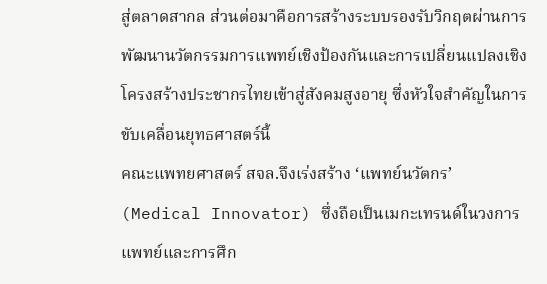สู่ตลาดสากล ส่วนต่อมาคือการสร้างระบบรองรับวิกฤตผ่านการพัฒนานวัตกรรมการแพทย์เชิงป้องกันและการเปลี่ยนแปลงเชิงโครงสร้างประชากรไทยเข้าสู่สังคมสูงอายุ ซึ่งหัวใจสำคัญในการขับเคลื่อนยุทธศาสตร์นี้
คณะแพทยศาสตร์ สจล.จึงเร่งสร้าง ‘แพทย์นวัตกร’ (Medical Innovator) ซึ่งถือเป็นเมกะเทรนด์ในวงการแพทย์และการศึก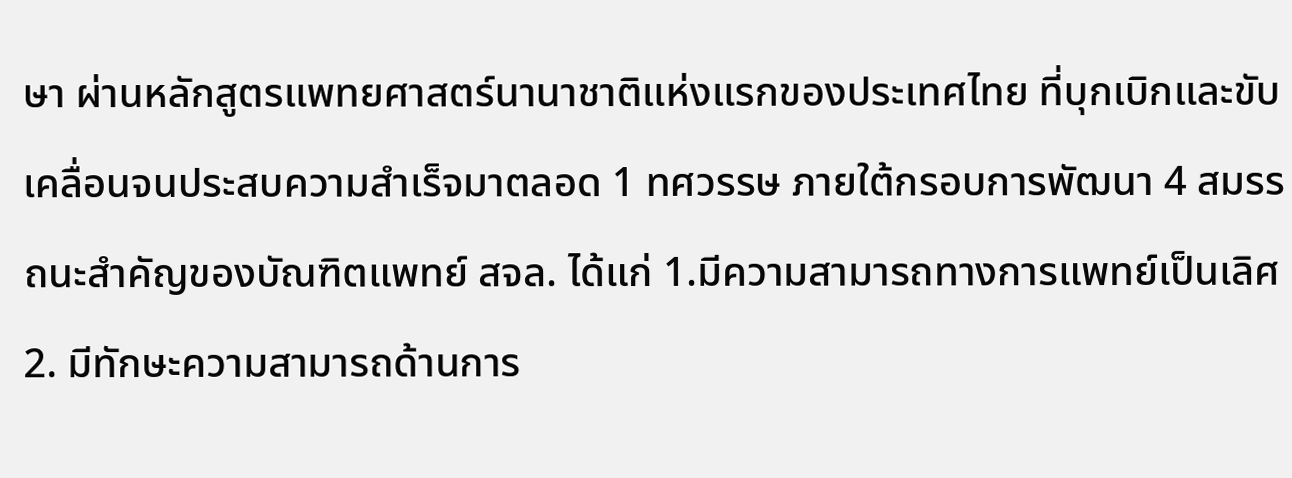ษา ผ่านหลักสูตรแพทยศาสตร์นานาชาติแห่งแรกของประเทศไทย ที่บุกเบิกและขับเคลื่อนจนประสบความสำเร็จมาตลอด 1 ทศวรรษ ภายใต้กรอบการพัฒนา 4 สมรรถนะสำคัญของบัณฑิตแพทย์ สจล. ได้แก่ 1.มีความสามารถทางการแพทย์เป็นเลิศ 2. มีทักษะความสามารถด้านการ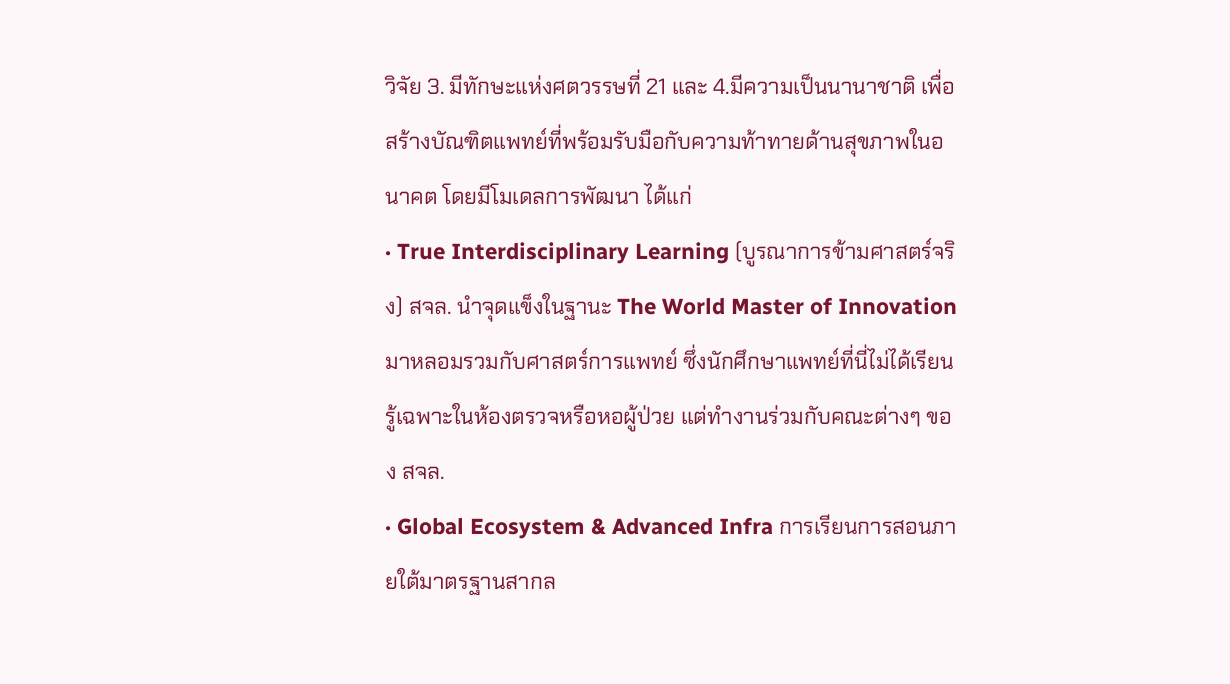วิจัย 3. มีทักษะแห่งศตวรรษที่ 21 และ 4.มีความเป็นนานาชาติ เพื่อสร้างบัณฑิตแพทย์ที่พร้อมรับมือกับความท้าทายด้านสุขภาพในอนาคต โดยมีโมเดลการพัฒนา ได้แก่
· True Interdisciplinary Learning (บูรณาการข้ามศาสตร์จริง) สจล. นำจุดแข็งในฐานะ The World Master of Innovation มาหลอมรวมกับศาสตร์การแพทย์ ซึ่งนักศึกษาแพทย์ที่นี่ไม่ได้เรียนรู้เฉพาะในห้องตรวจหรือหอผู้ป่วย แต่ทำงานร่วมกับคณะต่างๆ ของ สจล.
· Global Ecosystem & Advanced Infra การเรียนการสอนภายใต้มาตรฐานสากล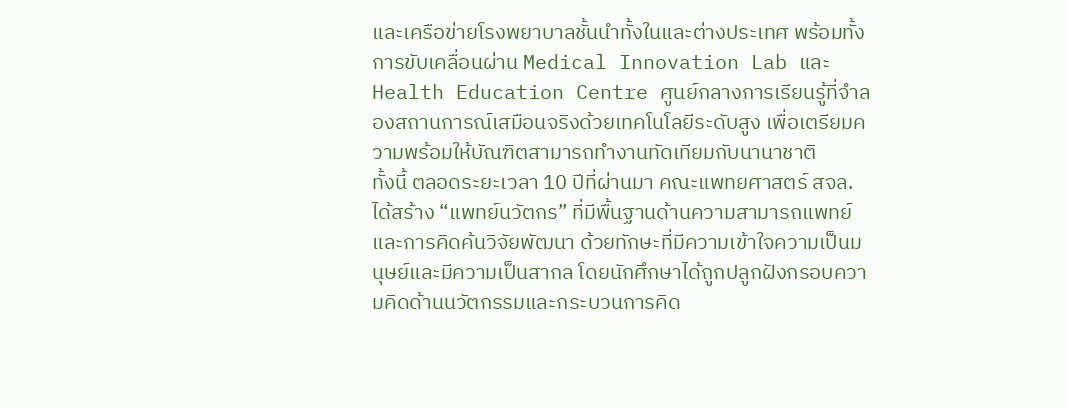และเครือข่ายโรงพยาบาลชั้นนำทั้งในและต่างประเทศ พร้อมทั้งการขับเคลื่อนผ่าน Medical Innovation Lab และ Health Education Centre ศูนย์กลางการเรียนรู้ที่จำลองสถานการณ์เสมือนจริงด้วยเทคโนโลยีระดับสูง เพื่อเตรียมความพร้อมให้บัณฑิตสามารถทำงานทัดเทียมกับนานาชาติ
ทั้งนี้ ตลอดระยะเวลา 10 ปีที่ผ่านมา คณะแพทยศาสตร์ สจล. ได้สร้าง “แพทย์นวัตกร” ที่มีพื้นฐานด้านความสามารถแพทย์และการคิดค้นวิจัยพัฒนา ด้วยทักษะที่มีความเข้าใจความเป็นมนุษย์และมีความเป็นสากล โดยนักศึกษาได้ถูกปลูกฝังกรอบความคิดด้านนวัตกรรมและกระบวนการคิด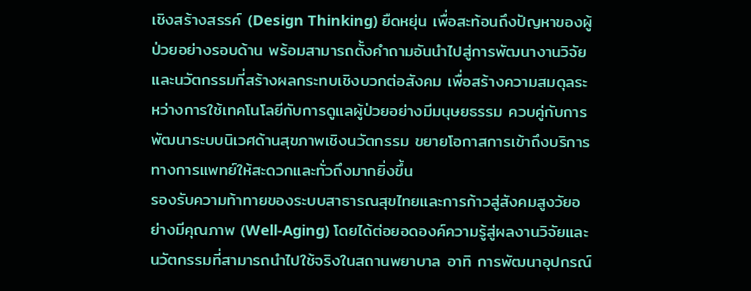เชิงสร้างสรรค์ (Design Thinking) ยืดหยุ่น เพื่อสะท้อนถึงปัญหาของผู้ป่วยอย่างรอบด้าน พร้อมสามารถตั้งคำถามอันนำไปสู่การพัฒนางานวิจัยและนวัตกรรมที่สร้างผลกระทบเชิงบวกต่อสังคม เพื่อสร้างความสมดุลระหว่างการใช้เทคโนโลยีกับการดูแลผู้ป่วยอย่างมีมนุษยธรรม ควบคู่กับการพัฒนาระบบนิเวศด้านสุขภาพเชิงนวัตกรรม ขยายโอกาสการเข้าถึงบริการทางการแพทย์ให้สะดวกและทั่วถึงมากยิ่งขึ้น
รองรับความท้าทายของระบบสาธารณสุขไทยและการก้าวสู่สังคมสูงวัยอย่างมีคุณภาพ (Well-Aging) โดยได้ต่อยอดองค์ความรู้สู่ผลงานวิจัยและนวัตกรรมที่สามารถนำไปใช้จริงในสถานพยาบาล อาทิ การพัฒนาอุปกรณ์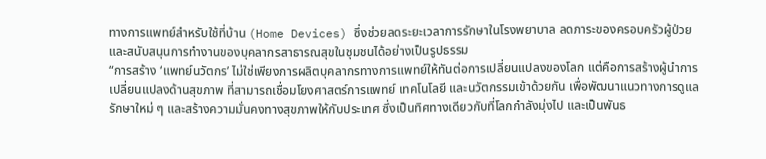ทางการแพทย์สำหรับใช้ที่บ้าน (Home Devices) ซึ่งช่วยลดระยะเวลาการรักษาในโรงพยาบาล ลดภาระของครอบครัวผู้ป่วย และสนับสนุนการทำงานของบุคลากรสาธารณสุขในชุมชนได้อย่างเป็นรูปธรรม
“การสร้าง ‘แพทย์นวัตกร’ ไม่ใช่เพียงการผลิตบุคลากรทางการแพทย์ให้ทันต่อการเปลี่ยนแปลงของโลก แต่คือการสร้างผู้นำการเปลี่ยนแปลงด้านสุขภาพ ที่สามารถเชื่อมโยงศาสตร์การแพทย์ เทคโนโลยี และนวัตกรรมเข้าด้วยกัน เพื่อพัฒนาแนวทางการดูแลรักษาใหม่ ๆ และสร้างความมั่นคงทางสุขภาพให้กับประเทศ ซึ่งเป็นทิศทางเดียวกับที่โลกกำลังมุ่งไป และเป็นพันธ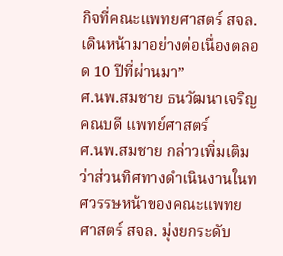กิจที่คณะแพทยศาสตร์ สจล. เดินหน้ามาอย่างต่อเนื่องตลอด 10 ปีที่ผ่านมา”
ศ.นพ.สมชาย ธนวัฒนาเจริญ คณบดี แพทย์ศาสตร์
ศ.นพ.สมชาย กล่าวเพิ่มเติมว่าส่วนทิศทางดำเนินงานในทศวรรษหน้าของคณะแพทยศาสตร์ สจล. มุ่งยกระดับ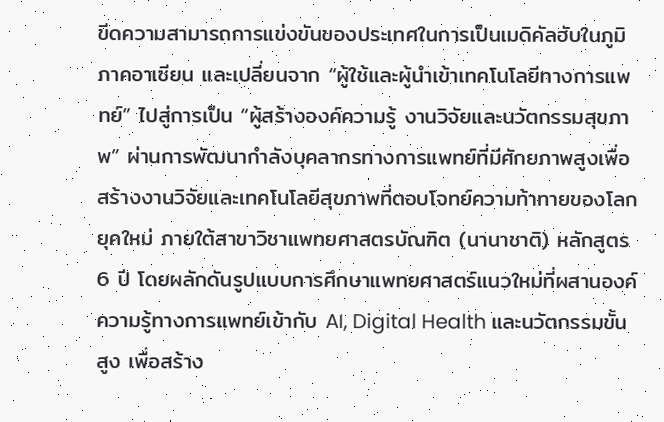ขีดความสามารถการแข่งขันของประเทศในการเป็นเมดิคัลฮับในภูมิภาคอาเซียน และเปลี่ยนจาก “ผู้ใช้และผู้นำเข้าเทคโนโลยีทางการแพทย์” ไปสู่การเป็น “ผู้สร้างองค์ความรู้ งานวิจัยและนวัตกรรมสุขภาพ” ผ่านการพัฒนากำลังบุคลากรทางการแพทย์ที่มีศักยภาพสูงเพื่อสร้างงานวิจัยและเทคโนโลยีสุขภาพที่ตอบโจทย์ความท้าทายของโลกยุคใหม่ ภายใต้สาขาวิชาแพทยศาสตรบัณฑิต (นานาชาติ) หลักสูตร 6 ปี โดยผลักดันรูปแบบการศึกษาแพทยศาสตร์แนวใหม่ที่ผสานองค์ความรู้ทางการแพทย์เข้ากับ AI, Digital Health และนวัตกรรมขั้นสูง เพื่อสร้าง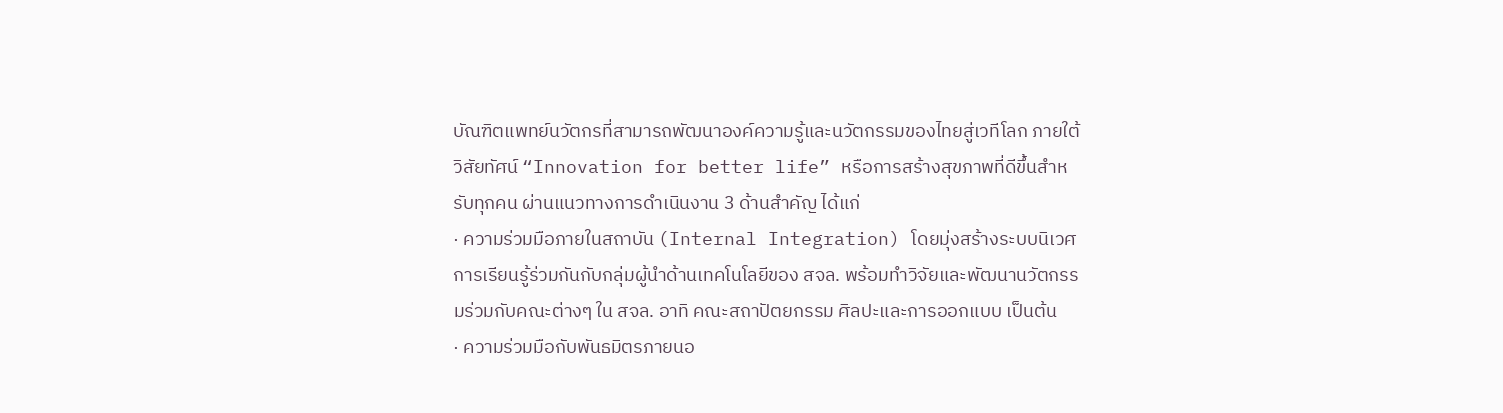บัณฑิตแพทย์นวัตกรที่สามารถพัฒนาองค์ความรู้และนวัตกรรมของไทยสู่เวทีโลก ภายใต้วิสัยทัศน์ “Innovation for better life” หรือการสร้างสุขภาพที่ดีขึ้นสำหรับทุกคน ผ่านแนวทางการดำเนินงาน 3 ด้านสำคัญ ได้แก่
· ความร่วมมือภายในสถาบัน (Internal Integration) โดยมุ่งสร้างระบบนิเวศการเรียนรู้ร่วมกันกับกลุ่มผู้นำด้านเทคโนโลยีของ สจล. พร้อมทำวิจัยและพัฒนานวัตกรรมร่วมกับคณะต่างๆ ใน สจล. อาทิ คณะสถาปัตยกรรม ศิลปะและการออกแบบ เป็นต้น
· ความร่วมมือกับพันธมิตรภายนอ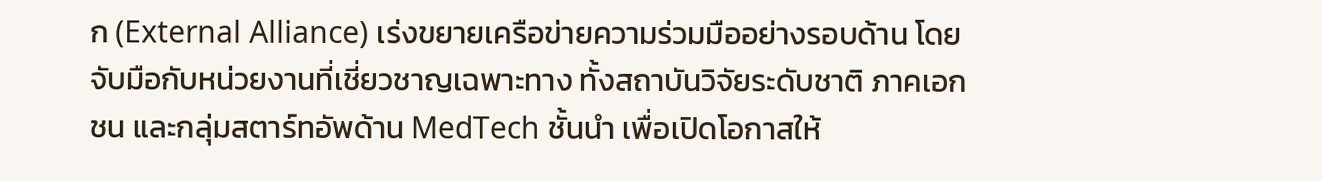ก (External Alliance) เร่งขยายเครือข่ายความร่วมมืออย่างรอบด้าน โดยจับมือกับหน่วยงานที่เชี่ยวชาญเฉพาะทาง ทั้งสถาบันวิจัยระดับชาติ ภาคเอกชน และกลุ่มสตาร์ทอัพด้าน MedTech ชั้นนำ เพื่อเปิดโอกาสให้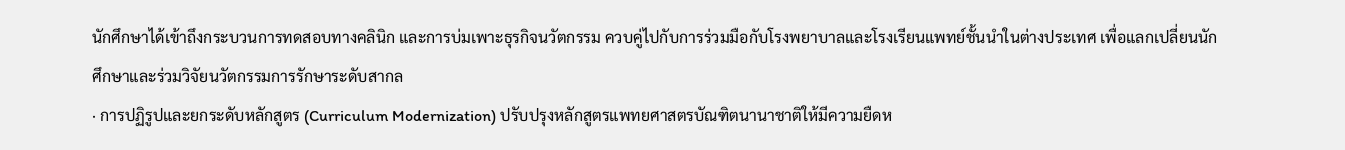นักศึกษาได้เข้าถึงกระบวนการทดสอบทางคลินิก และการบ่มเพาะธุรกิจนวัตกรรม ควบคู่ไปกับการร่วมมือกับโรงพยาบาลและโรงเรียนแพทย์ชั้นนำในต่างประเทศ เพื่อแลกเปลี่ยนนักศึกษาและร่วมวิจัยนวัตกรรมการรักษาระดับสากล
· การปฏิรูปและยกระดับหลักสูตร (Curriculum Modernization) ปรับปรุงหลักสูตรแพทยศาสตรบัณฑิตนานาชาติให้มีความยืดห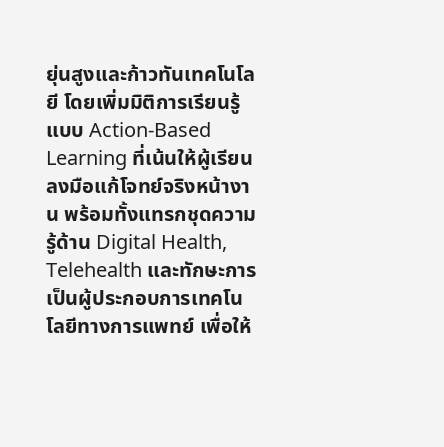ยุ่นสูงและก้าวทันเทคโนโลยี โดยเพิ่มมิติการเรียนรู้แบบ Action-Based Learning ที่เน้นให้ผู้เรียนลงมือแก้โจทย์จริงหน้างาน พร้อมทั้งแทรกชุดความรู้ด้าน Digital Health, Telehealth และทักษะการเป็นผู้ประกอบการเทคโนโลยีทางการแพทย์ เพื่อให้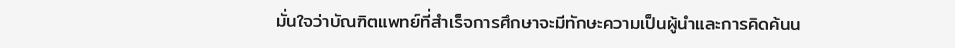มั่นใจว่าบัณฑิตแพทย์ที่สำเร็จการศึกษาจะมีทักษะความเป็นผู้นำและการคิดค้นน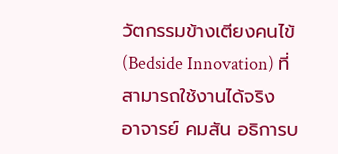วัตกรรมข้างเตียงคนไข้ (Bedside Innovation) ที่สามารถใช้งานได้จริง
อาจารย์ คมสัน อธิการบ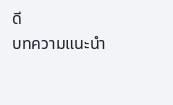ดี
บทความแนะนำ